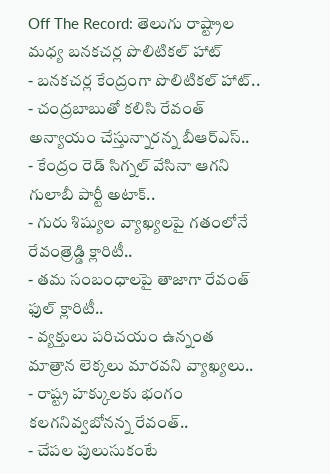Off The Record: తెలుగు రాష్ట్రాల మధ్య బనకచర్ల పొలిటికల్ హాట్
- బనకచర్ల కేంద్రంగా పొలిటికల్ హాట్..
- చంద్రబాబుతో కలిసి రేవంత్ అన్యాయం చేస్తున్నారన్న బీఆర్ఎస్..
- కేంద్రం రెడ్ సిగ్నల్ వేసినా ఆగని గులాబీ పార్టీ అటాక్..
- గురు శిష్యుల వ్యాఖ్యలపై గతంలోనే రేవంత్రెడ్డి క్లారిటీ..
- తమ సంబంధాలపై తాజాగా రేవంత్ ఫుల్ క్లారిటీ..
- వ్యక్తులు పరిచయం ఉన్నంత మాత్రాన లెక్కలు మారవని వ్యాఖ్యలు..
- రాష్ట్ర హక్కులకు భంగం కలగనివ్వబోనన్న రేవంత్..
- చేపల పులుసుకంటే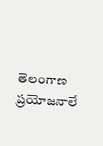తెలంగాణ ప్రయోజనాలే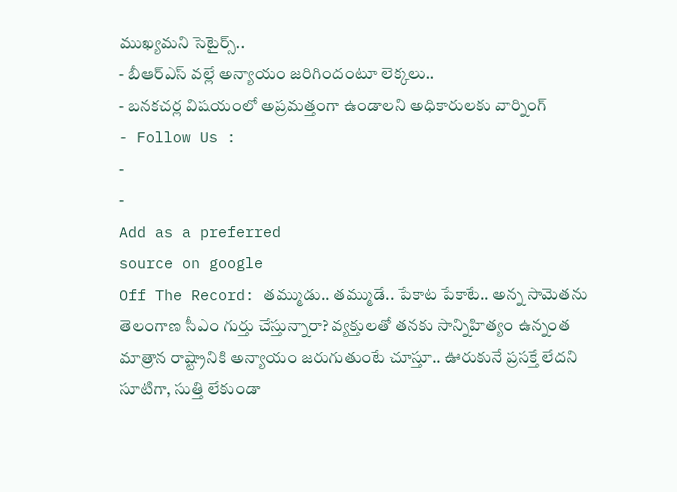ముఖ్యమని సెటైర్స్..
- బీఆర్ఎస్ వల్లే అన్యాయం జరిగిందంటూ లెక్కలు..
- బనకచర్ల విషయంలో అప్రమత్తంగా ఉండాలని అధికారులకు వార్నింగ్
- Follow Us :
-
-
Add as a preferred
source on google
Off The Record: తమ్ముడు.. తమ్ముడే.. పేకాట పేకాటే.. అన్న సామెతను తెలంగాణ సీఎం గుర్తు చేస్తున్నారా? వ్యక్తులతో తనకు సాన్నిహిత్యం ఉన్నంత మాత్రాన రాష్ట్రానికి అన్యాయం జరుగుతుంటే చూస్తూ.. ఊరుకునే ప్రసక్తే లేదని సూటిగా, సుత్తి లేకుండా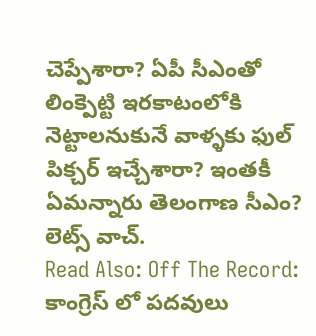చెప్పేశారా? ఏపీ సీఎంతో లింక్పెట్టి ఇరకాటంలోకి నెట్టాలనుకునే వాళ్ళకు ఫుల్ పిక్చర్ ఇచ్చేశారా? ఇంతకీ ఏమన్నారు తెలంగాణ సీఎం? లెట్స్ వాచ్.
Read Also: Off The Record: కాంగ్రెస్ లో పదవులు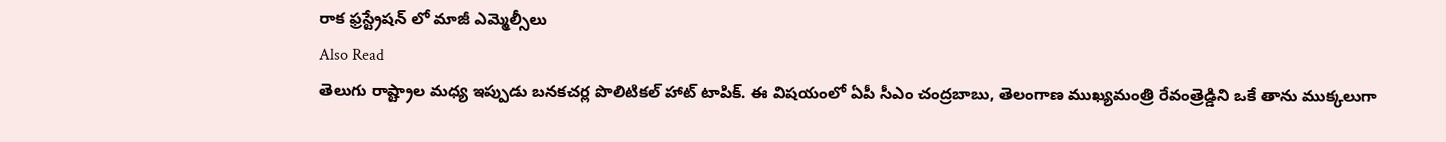రాక ఫ్రస్ట్రేషన్ లో మాజీ ఎమ్మెల్సీలు
Also Read
తెలుగు రాష్ట్రాల మధ్య ఇప్పుడు బనకచర్ల పొలిటికల్ హాట్ టాపిక్. ఈ విషయంలో ఏపీ సీఎం చంద్రబాబు, తెలంగాణ ముఖ్యమంత్రి రేవంత్రెడ్డిని ఒకే తాను ముక్కలుగా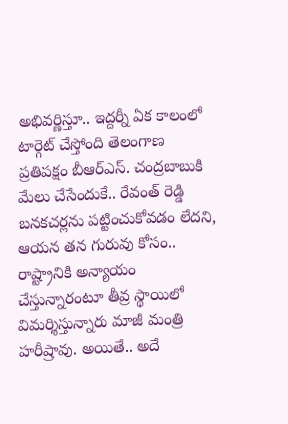అభివర్ణిస్తూ.. ఇద్దర్నీ ఏక కాలంలో టార్గెట్ చేస్తోంది తెలంగాణ ప్రతిపక్షం బీఆర్ఎస్. చంద్రబాబుకి మేలు చేసేందుకే.. రేవంత్ రెడ్డి బనకచర్లను పట్టించుకోవడం లేదని, ఆయన తన గురువు కోసం.. రాష్ట్రానికి అన్యాయం చేస్తున్నారంటూ తీవ్ర స్థాయిలో విమర్శిస్తున్నారు మాజీ మంత్రి హరీష్రావు. అయితే.. అదే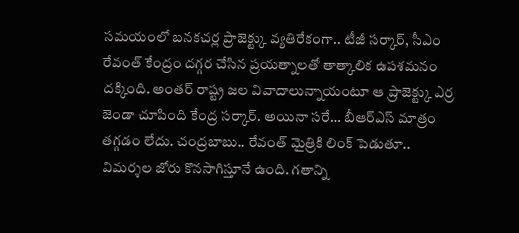సమయంలో బనకచర్ల ప్రాజెక్ట్కు వ్యతిరేకంగా.. టీజీ సర్కార్, సీఎం రేవంత్ కేంద్రం దగ్గర చేసిన ప్రయత్నాలతో తాత్కాలిక ఉపశమనం దక్కింది. అంతర్ రాష్ట్ర జల వివాదాలున్నాయంటూ ఆ ప్రాజెక్ట్కు ఎర్ర జెండా చూపింది కేంద్ర సర్కార్. అయినా సరే… బీఆర్ఎస్ మాత్రం తగ్గడం లేదు. చంద్రబాబు.. రేవంత్ మైత్రికి లింక్ పెడుతూ.. విమర్శల జోరు కొనసాగిస్తూనే ఉంది. గతాన్ని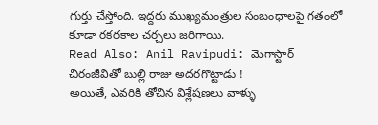గుర్తు చేస్తోంది. ఇద్దరు ముఖ్యమంత్రుల సంబంధాలపై గతంలో కూడా రకరకాల చర్చలు జరిగాయి.
Read Also: Anil Ravipudi: మెగాస్టార్ చిరంజీవితో బుల్లి రాజు అదరగొట్టాడు !
అయితే, ఎవరికి తోచిన విశ్లేషణలు వాళ్ళు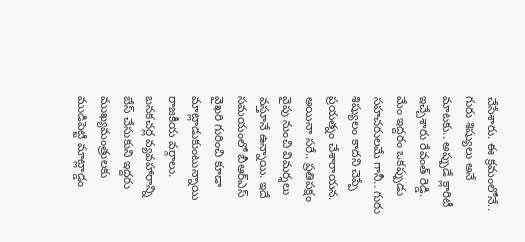చేసేశారు. ఈ క్రమంలోనే.. గురు శిష్యులు అనే మాటకు.. అప్పుడే క్లారిటీ ఇచ్చేశారు రేవంత్ రెడ్డి. మేం ఇద్దరం ఒకప్పుడు సహచరులమే గానీ.. గురు శిష్యులం కాదని చెప్పే ప్రయత్నం చేశారాయన. అయినా సరే.. ప్రతిపక్షం వైపు నుంచి విమర్శలు వస్తూనే ఉన్నాయి. ఇదే సమయంలో బీఆర్ఎస్ వైఖరి గురించి కూడా మాట్లాడుకుంటున్నాయి రాజకీయ వర్గాలు. బనకచర్ల వ్యవహారాన్ని బేస్ చేసుకుని ఇద్దరు ముఖ్యమంత్రులకు ముడిపెట్టి మాట్లాడ్డం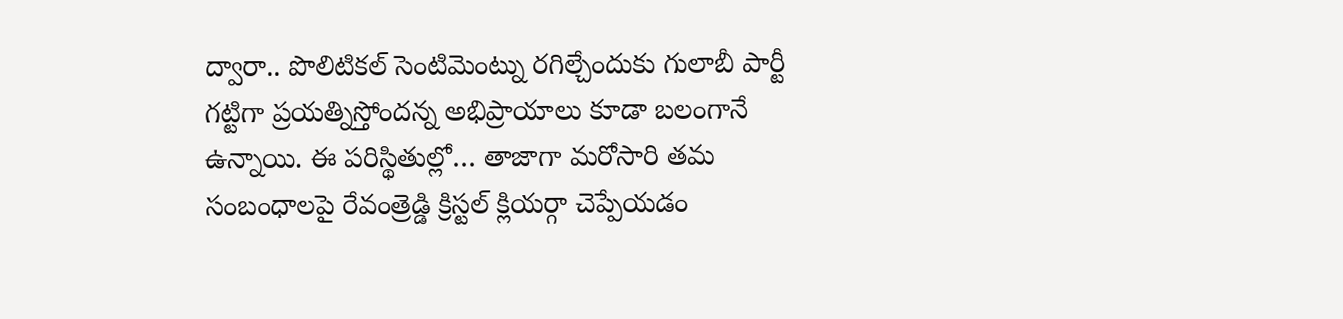ద్వారా.. పొలిటికల్ సెంటిమెంట్ను రగిల్చేందుకు గులాబీ పార్టీ గట్టిగా ప్రయత్నిస్తోందన్న అభిప్రాయాలు కూడా బలంగానే ఉన్నాయి. ఈ పరిస్థితుల్లో… తాజాగా మరోసారి తమ సంబంధాలపై రేవంత్రెడ్డి క్రిస్టల్ క్లియర్గా చెప్పేయడం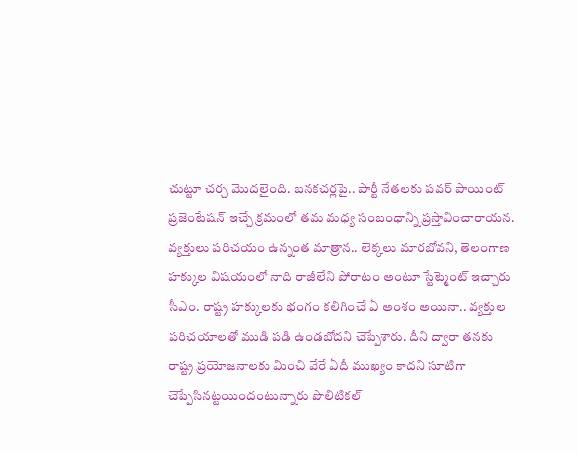చుట్టూ చర్చ మొదలైంది. బనకచర్లపై.. పార్టీ నేతలకు పవర్ పాయింట్ ప్రజెంటేషన్ ఇచ్చే క్రమంలో తమ మధ్య సంబంధాన్ని ప్రస్తావించారాయన. వ్యక్తులు పరిచయం ఉన్నంత మాత్రాన.. లెక్కలు మారబోవని, తెలంగాణ హక్కుల విషయంలో నాది రాజీలేని పోరాటం అంటూ స్టేట్మెంట్ ఇచ్చారు సీఎం. రాష్ట్ర హక్కులకు భంగం కలిగించే ఏ అంశం అయినా.. వ్యక్తుల పరిచయాలతో ముడి పడి ఉండబోదని చెప్పేశారు. దీని ద్వారా తనకు రాష్ట్ర ప్రయోజనాలకు మించి వేరే ఏదీ ముఖ్యం కాదని సూటిగా చెప్పేసినట్టయిందంటున్నారు పొలిటికల్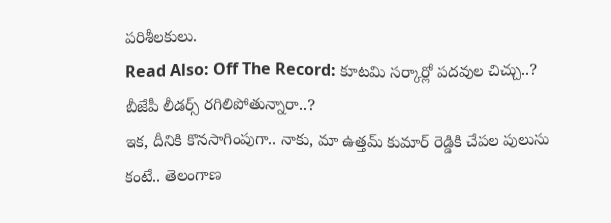పరిశీలకులు.
Read Also: Off The Record: కూటమి సర్కార్లో పదవుల చిచ్చు..? బీజేపీ లీడర్స్ రగిలిపోతున్నారా..?
ఇక, దీనికి కొనసాగింపుగా.. నాకు, మా ఉత్తమ్ కుమార్ రెడ్డికి చేపల పులుసు కంటే.. తెలంగాణ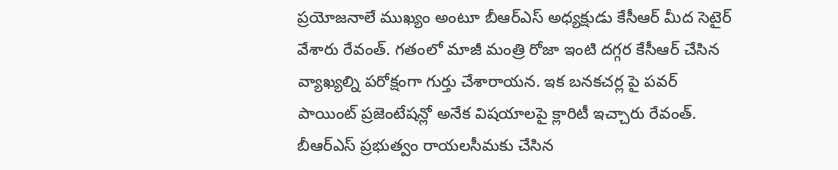ప్రయోజనాలే ముఖ్యం అంటూ బీఆర్ఎస్ అధ్యక్షుడు కేసీఆర్ మీద సెటైర్ వేశారు రేవంత్. గతంలో మాజీ మంత్రి రోజా ఇంటి దగ్గర కేసీఆర్ చేసిన వ్యాఖ్యల్ని పరోక్షంగా గుర్తు చేశారాయన. ఇక బనకచర్ల పై పవర్ పాయింట్ ప్రజెంటేషన్లో అనేక విషయాలపై క్లారిటీ ఇచ్చారు రేవంత్. బీఆర్ఎస్ ప్రభుత్వం రాయలసీమకు చేసిన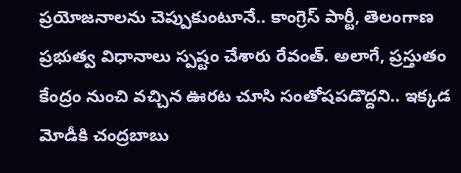ప్రయోజనాలను చెప్పుకుంటూనే.. కాంగ్రెస్ పార్టీ, తెలంగాణ ప్రభుత్వ విధానాలు స్పష్టం చేశారు రేవంత్. అలాగే, ప్రస్తుతం కేంద్రం నుంచి వచ్చిన ఊరట చూసి సంతోషపడొద్దని.. ఇక్కడ మోడీకి చంద్రబాబు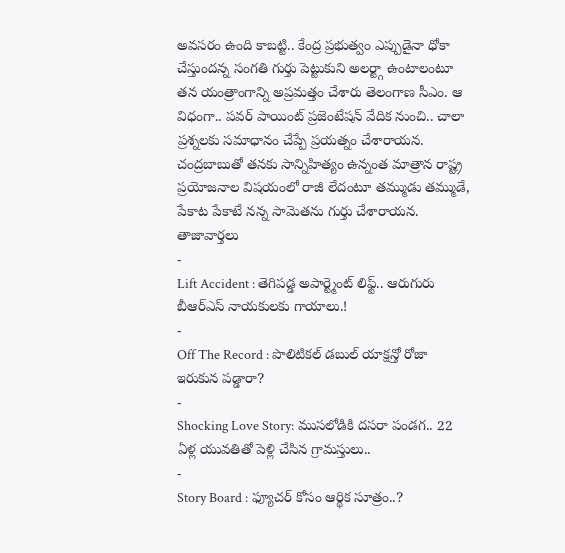అవసరం ఉంది కాబట్టి.. కేంద్ర ప్రభుత్వం ఎప్పుడైనా ధోకా చేస్తుందన్న సంగతి గుర్తు పెట్టుకుని అలర్ట్గా ఉంటాలంటూ తన యంత్రాంగాన్ని అప్రమత్తం చేశారు తెలంగాణ సీఎం. ఆ విధంగా.. పవర్ పాయింట్ ప్రజెంటేషన్ వేదిక నుంచి.. చాలా ప్రశ్నలకు సమాధానం చేప్పే ప్రయత్నం చేశారాయన. చంద్రబాబుతో తనకు సాన్నిహిత్యం ఉన్నంత మాత్రాన రాష్ట్ర ప్రయోజనాల విషయంలో రాజీ లేదంటూ తమ్ముడు తమ్ముడే, పేకాట పేకాటే నన్న సామెతను గుర్తు చేశారాయన.
తాజావార్తలు
-
Lift Accident : తెగిపడ్డ అపార్ట్మెంట్ లిఫ్ట్.. ఆరుగురు బీఆర్ఎస్ నాయకులకు గాయాలు.!
-
Off The Record : పొలిటికల్ డబుల్ యాక్షన్తో రోజా ఇరుకున పడ్డారా?
-
Shocking Love Story: ముసలోడికి దసరా పండగ.. 22 ఏళ్ల యువతితో పెళ్లి చేసిన గ్రామస్తులు..
-
Story Board : ఫ్యూచర్ కోసం ఆర్థిక సూత్రం..?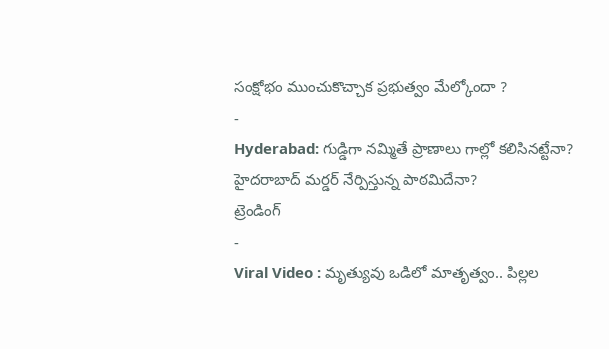సంక్షోభం ముంచుకొచ్చాక ప్రభుత్వం మేల్కోందా ?
-
Hyderabad: గుడ్డిగా నమ్మితే ప్రాణాలు గాల్లో కలిసినట్టేనా? హైదరాబాద్ మర్డర్ నేర్పిస్తున్న పాఠమిదేనా?
ట్రెండింగ్
-
Viral Video : మృత్యువు ఒడిలో మాతృత్వం.. పిల్లల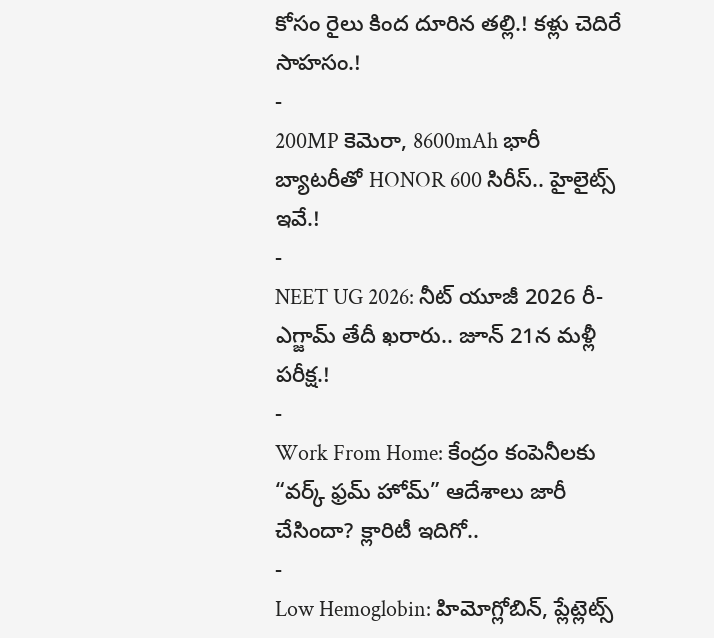కోసం రైలు కింద దూరిన తల్లి.! కళ్లు చెదిరే సాహసం.!
-
200MP కెమెరా, 8600mAh భారీ బ్యాటరీతో HONOR 600 సిరీస్.. హైలైట్స్ ఇవే.!
-
NEET UG 2026: నీట్ యూజీ 2026 రీ-ఎగ్జామ్ తేదీ ఖరారు.. జూన్ 21న మళ్లీ పరీక్ష.!
-
Work From Home: కేంద్రం కంపెనీలకు “వర్క్ ఫ్రమ్ హోమ్” ఆదేశాలు జారీ చేసిందా? క్లారిటీ ఇదిగో..
-
Low Hemoglobin: హిమోగ్లోబిన్, ప్లేట్లెట్స్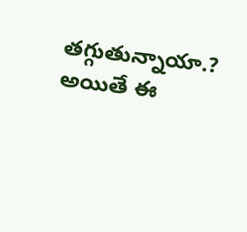తగ్గుతున్నాయా.? అయితే ఈ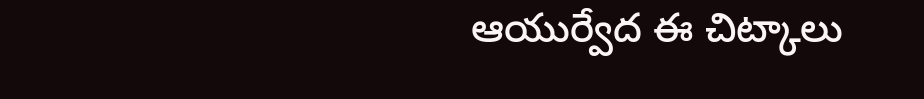ఆయుర్వేద ఈ చిట్కాలు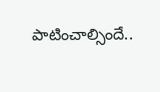పాటించాల్సిందే..